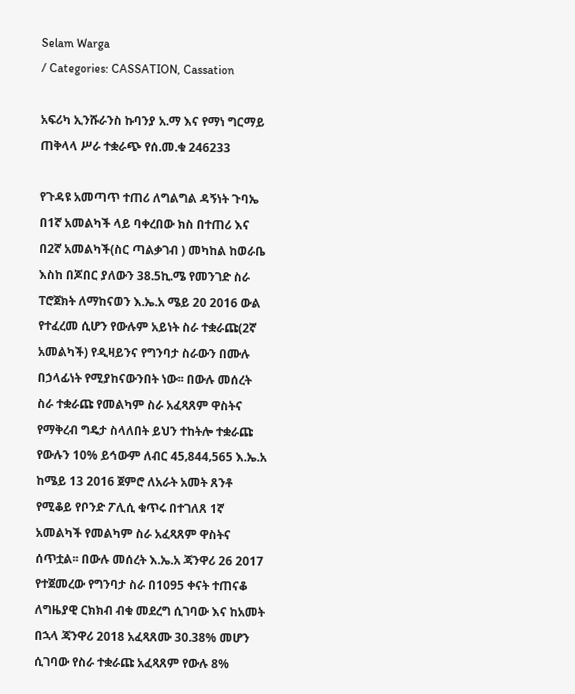Selam Warga
/ Categories: CASSATION, Cassation

አፍሪካ ኢንሹራንስ ኩባንያ አ.ማ እና የማነ ግርማይ ጠቅላላ ሥራ ተቋራጭ የሰ.መ.ቁ 246233

የጉዳዩ አመጣጥ ተጠሪ ለግልግል ዳኝነት ጉባኤ በ1ኛ አመልካች ላይ ባቀረበው ክስ በተጠሪ እና በ2ኛ አመልካች(ስር ጣልቃገብ ) መካከል ከወራቤ እስከ በጆበር ያለውን 38.5ኪ.ሜ የመንገድ ስራ ፐሮጀክት ለማከናወን እ.ኤ.አ ሜይ 20 2016 ውል የተፈረመ ሲሆን የውሉም አይነት ስራ ተቋራጩ(2ኛ አመልካች) የዲዛይንና የግንባታ ስራውን በሙሉ በኃላፊነት የሚያከናውንበት ነው፡፡ በውሉ መሰረት ስራ ተቋራጩ የመልካም ስራ አፈጻጸም ዋስትና የማቅረብ ግዴታ ስላለበት ይህን ተከትሎ ተቋራጩ የውሉን 10% ይኅውም ለብር 45‚844‚565 እ.ኤ.አ ከሜይ 13 2016 ጀምሮ ለአራት አመት ጸንቶ የሚቆይ የቦንድ ፖሊሲ ቁጥሩ በተገለጸ 1ኛ አመልካች የመልካም ስራ አፈጻጸም ዋስትና ሰጥቷል፡፡ በውሉ መሰረት እ.ኤ.አ ጃንዋሪ 26 2017 የተጀመረው የግንባታ ስራ በ1095 ቀናት ተጠናቆ ለግዜያዊ ርክክብ ብቁ መደረግ ሲገባው እና ከአመት በኋላ ጃንዋሪ 2018 አፈጻጸሙ 30.38% መሆን ሲገባው የስራ ተቋራጩ አፈጻጸም የውሉ 8%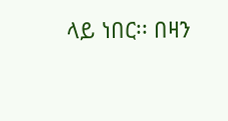ላይ ነበር፡፡ በዛን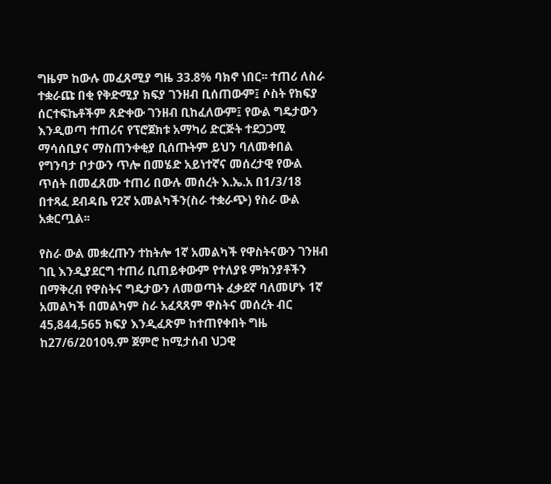ግዜም ከውሉ መፈጸሚያ ግዜ 33.8% ባክኖ ነበር፡፡ ተጠሪ ለስራ ተቋራጩ በቂ የቅድሚያ ክፍያ ገንዘብ ቢሰጠውም፤ ሶስት የክፍያ ሰርተፍኬቶችም ጸድቀው ገንዘብ ቢከፈለውም፤ የውል ግዴታውን እንዲወጣ ተጠሪና የፕሮጀክቱ አማካሪ ድርጅት ተደጋጋሚ ማሳሰቢያና ማስጠንቀቂያ ቢሰጡትም ይህን ባለመቀበል የግንባታ ቦታውን ጥሎ በመሄድ አይነተኛና መሰረታዊ የውል ጥሰት በመፈጸሙ ተጠሪ በውሉ መሰረት እ.ኤ.አ በ1/3/18 በተጻፈ ደብዳቤ የ2ኛ አመልካችን(ስራ ተቋራጭ) የስራ ውል አቋርጧል፡፡

የስራ ውል መቋረጡን ተከትሎ 1ኛ አመልካች የዋስትናውን ገንዘብ ገቢ እንዲያደርግ ተጠሪ ቢጠይቀውም የተለያዩ ምክንያቶችን በማቅረብ የዋስትና ግዴታውን ለመወጣት ፈቃደኛ ባለመሆኑ 1ኛ አመልካች በመልካም ስራ አፈጻጸም ዋስትና መሰረት ብር 45‚844‚565 ክፍያ እንዲፈጽም ከተጠየቀበት ግዜ ከ27/6/2010ዓ.ም ጀምሮ ከሚታሰብ ህጋዊ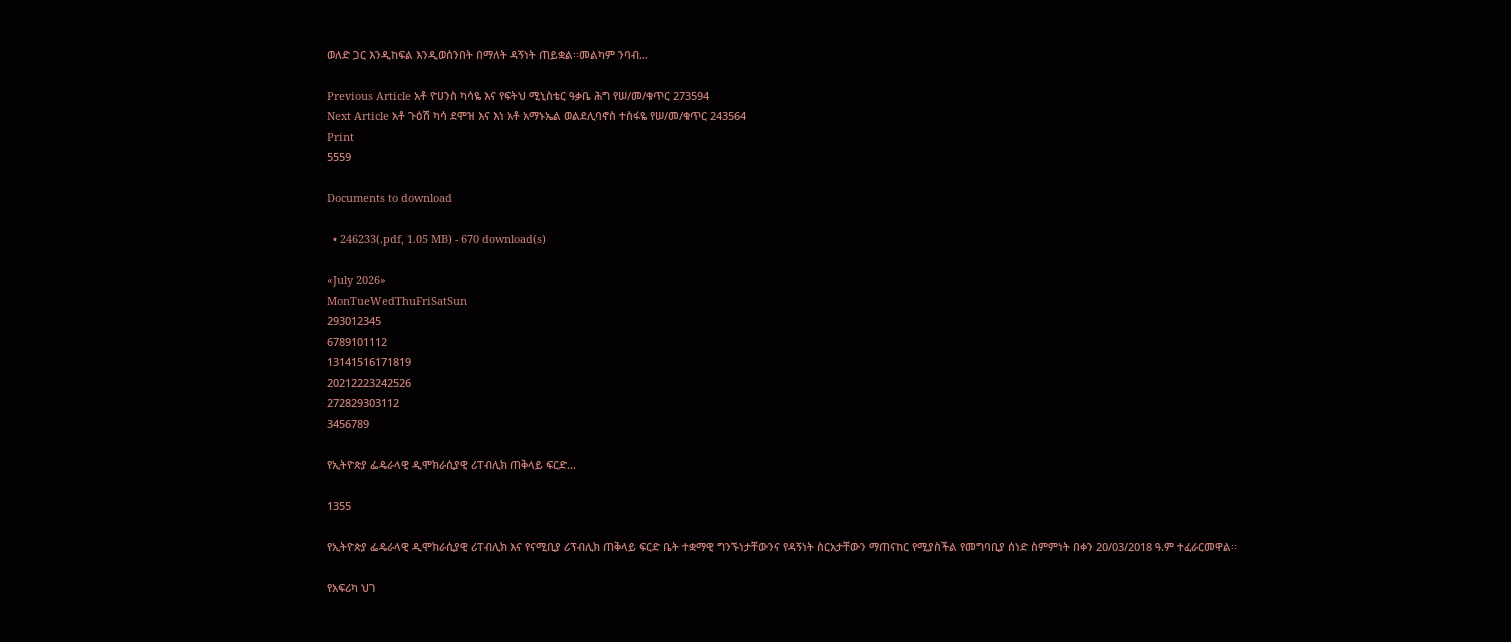ወለድ ጋር እንዲከፍል እንዲወሰንበት በማለት ዳኝነት ጠይቋል፡፡መልካም ንባብ…

Previous Article አቶ ዮሀንስ ካሳዬ እና የፍትህ ሚኒስቴር ዓቃቤ ሕግ የሠ/መ/ቁጥር 273594
Next Article አቶ ጉዕሽ ካሳ ደሞዝ እና እነ አቶ አማኑኤል ወልደሊባኖስ ተስፋዬ የሠ/መ/ቁጥር 243564
Print
5559

Documents to download

  • 246233(.pdf, 1.05 MB) - 670 download(s)

«July 2026»
MonTueWedThuFriSatSun
293012345
6789101112
13141516171819
20212223242526
272829303112
3456789

የኢትዮጵያ ፌዴራላዊ ዲሞክራሲያዊ ሪፐብሊክ ጠቅላይ ፍርድ...

1355

የኢትዮጵያ ፌዴራላዊ ዲሞክራሲያዊ ሪፐብሊክ እና የናሚቢያ ሪፕብሊክ ጠቅላይ ፍርድ ቤት ተቋማዊ ግንኙነታቸውንና የዳኝነት ስርአታቸውን ማጠናከር የሚያስችል የመግባቢያ ሰነድ ስምምነት በቀን 20/03/2018 ዓ.ም ተፈራርመዋል፡፡

የአፍሪካ ህገ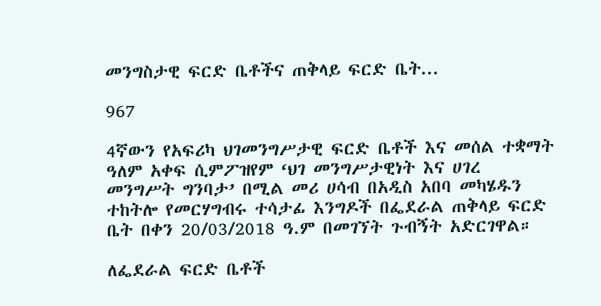መንግስታዊ ፍርድ ቤቶችና ጠቅላይ ፍርድ ቤት...

967

4ኛውን የአፍሪካ ህገመንግሥታዊ ፍርድ ቤቶች እና መሰል ተቋማት ዓለም አቀፍ ሲምፖዝየም ‘ህገ መንግሥታዊነት እና ሀገረ መንግሥት ግንባታ’ በሚል መሪ ሀሳብ በአዲስ አበባ መካሄዱን ተከትሎ የመርሃግብሩ ተሳታፊ እንግዶች በፌደራል ጠቅላይ ፍርድ ቤት በቀን 20/03/2018 ዓ.ም በመገኘት ጉብኝት አድርገዋል።

ለፌደራል ፍርድ ቤቶች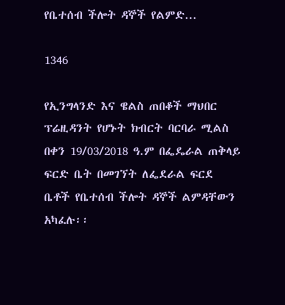የቤተሰብ ችሎት ዳኞች የልምድ...

1346

የኢንግላንድ እና ዌልስ ጠበቆች ማህበር ፕሬዚዳንት የሆኑት ክብርት ባርባራ ሚልስ በቀን 19/03/2018 ዓ.ም በፌዴራል ጠቅላይ ፍርድ ቤት በመገኘት ለፌደራል ፍርደ ቤቶች የቤተሰብ ችሎት ዳኞች ልምዳቸውን አካፈሉ፡፡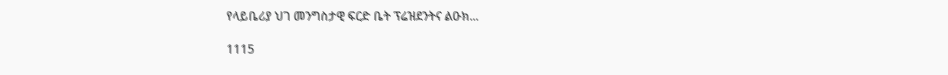የላይቤሪያ ህገ መንግስታዊ ፍርድ ቤት ፕሬዝደንትና ልዑክ...

1115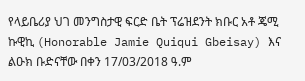የላይቤሪያ ህገ መንግስታዊ ፍርድ ቤት ፕሬዝደንት ክቡር አቶ ጄሚ ኩዊኪ (Honorable Jamie Quiqui Gbeisay) እና ልዑክ ቡድናቸው በቀን 17/03/2018 ዓ.ም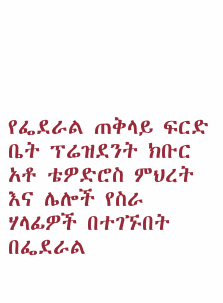የፌደራል ጠቅላይ ፍርድ ቤት ፕሬዝደንት ክቡር አቶ ቴዎድሮስ ምህረት እና ሌሎች የስራ ሃላፊዎች በተገኙበት በፌደራል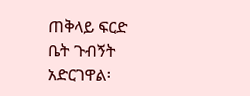ጠቅላይ ፍርድ ቤት ጉብኝት አድርገዋል፡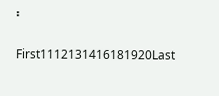፡

First1112131416181920Last